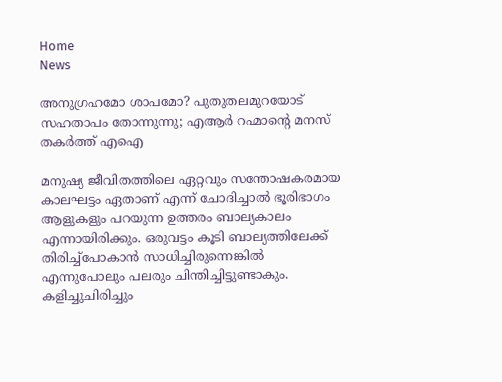Home
News

അ‌നുഗ്രഹമോ ശാപമോ? പുതുതലമുറയോട് സഹതാപം തോന്നുന്നു; എആർ റഹ്മാന്റെ മനസ് തകർത്ത് എഐ

മനുഷ്യ ജീവിതത്തിലെ ഏറ്റവും സന്തോഷകരമായ കാലഘട്ടം ഏതാണ് എന്ന് ചോദിച്ചാൽ ഭൂരിഭാഗം ആളുകളും പറയുന്ന ഉത്തരം ബാല്യകാലം എന്നായിരിക്കും. ഒരുവട്ടം കൂടി ബാല്യത്തിലേക്ക് തിരിച്ച്പോകാൻ സാധിച്ചിരുന്നെങ്കിൽ എന്നുപോലും പലരും ചിന്തിച്ചിട്ടുണ്ടാകും. കളിച്ചുചിരിച്ചും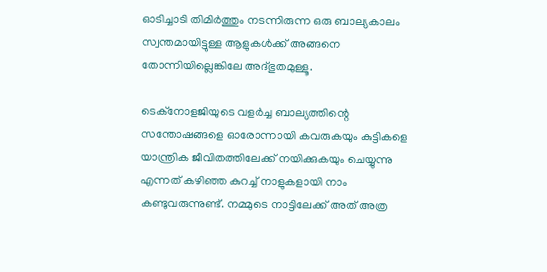ഓടിച്ചാടി തിമിർത്തും നടന്നിരുന്ന ഒരു ബാല്യകാലം സ്വന്തമായിട്ടുള്ള ആളുകൾക്ക് അ‌ങ്ങനെ തോന്നിയില്ലെങ്കിലേ അ‌ദ്ഭുതമുള്ളൂ.

ടെക്നോളജിയുടെ വളർച്ച ബാല്യത്തിന്റെ സന്തോഷങ്ങളെ ഓരോന്നായി കവരുകയും കുട്ടികളെ യാന്ത്രിക ജീവിതത്തിലേക്ക് നയിക്കുകയും ചെയ്യുന്നു എന്നത് കഴിഞ്ഞ കുറച്ച് നാളുകളായി നാം കണ്ടുവരുന്നുണ്ട്. നമ്മുടെ നാട്ടിലേക്ക് അ‌ത് അ‌ത്ര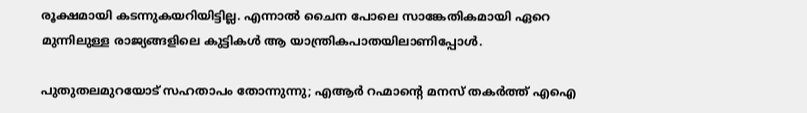രൂക്ഷമായി കടന്നുകയറിയിട്ടില്ല. എന്നാൽ ചൈന പോലെ സാങ്കേതികമായി ഏറെ മുന്നിലുള്ള രാജ്യങ്ങളിലെ കുട്ടികൾ ആ യാന്ത്രികപാതയിലാണിപ്പോൾ.

പുതുതലമുറയോട് സഹതാപം തോന്നുന്നു; എആർ റഹ്മാന്റെ മനസ് തകർത്ത് എഐ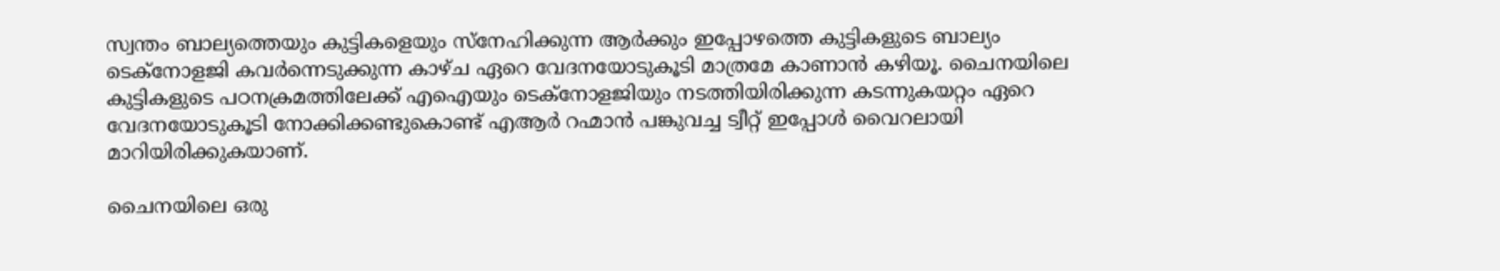സ്വന്തം ബാല്യത്തെയും കുട്ടികളെയും സ്നേഹിക്കുന്ന ആർക്കും ഇപ്പോഴത്തെ കുട്ടികളുടെ ബാല്യം ടെക്നോളജി കവർന്നെടുക്കുന്ന കാഴ്ച ഏറെ വേദനയോടുകൂടി മാത്രമേ കാണാൻ കഴിയൂ. ചൈനയിലെ കുട്ടികളുടെ പഠനക്രമത്തിലേക്ക് എഐയും ടെക്നോളജിയും നടത്തിയിരിക്കുന്ന കടന്നുകയറ്റം ഏറെ വേദനയോടുകൂടി നോക്കിക്കണ്ടുകൊണ്ട് എആർ റഹ്മാൻ പങ്കുവച്ച ട്വീറ്റ് ഇപ്പോൾ വൈറലായി മാറിയിരിക്കുകയാണ്.

ചൈനയിലെ ഒരു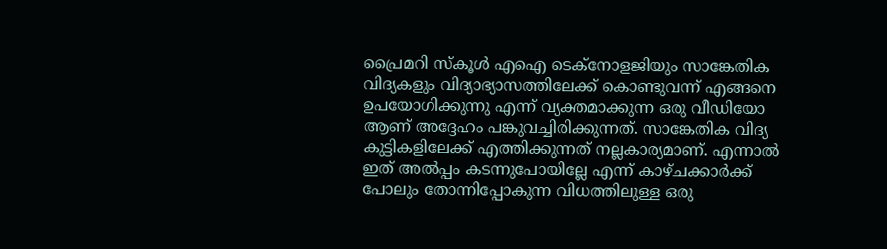പ്രൈമറി സ്കൂൾ എഐ ടെക്നോളജിയും സാങ്കേതിക വിദ്യകളും വിദ്യാഭ്യാസത്തിലേക്ക് കൊണ്ടുവന്ന് എങ്ങനെ ഉപയോഗിക്കുന്നു എന്ന് വ്യക്തമാക്കുന്ന ഒരു വീഡിയോ ആണ് അ‌ദ്ദേഹം പങ്കുവച്ചിരിക്കുന്നത്. സാങ്കേതിക വിദ്യ കുട്ടികളിലേക്ക് എത്തിക്കുന്നത് നല്ലകാര്യമാണ്. എന്നാൽ ഇത് അ‌ൽപ്പം കടന്നുപോയില്ലേ എന്ന് കാഴ്ചക്കാർക്ക് പോലും തോന്നിപ്പോകുന്ന വിധത്തിലുള്ള ഒരു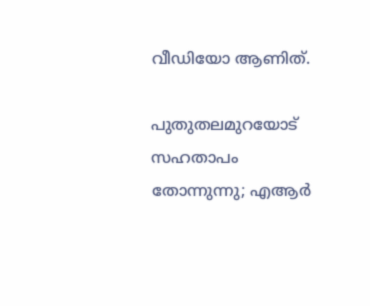വീഡിയോ ആണിത്.

പുതുതലമുറയോട് സഹതാപം തോന്നുന്നു; എആർ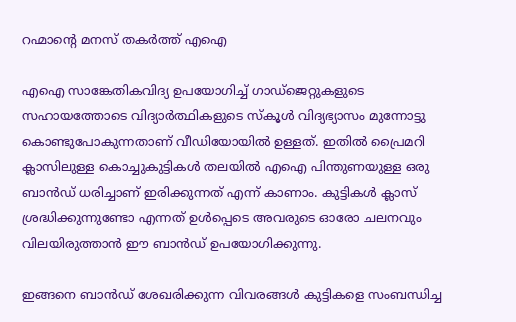റഹ്മാന്റെ മനസ് തകർത്ത് എഐ

എഐ സാങ്കേതികവിദ്യ ഉപയോഗിച്ച് ഗാഡ്‌ജെറ്റുകളുടെ സഹായത്തോടെ വിദ്യാർത്ഥികളുടെ സ്കൂൾ വിദ്യഭ്യാസം മുന്നോട്ടു കൊണ്ടുപോകുന്നതാണ് വീഡിയോയിൽ ഉള്ളത്. ഇതിൽ പ്രൈമറി ക്ലാസിലുള്ള കൊച്ചുകുട്ടികൾ തലയിൽ എഐ പിന്തുണയുള്ള ഒരു ബാൻഡ് ധരിച്ചാണ് ഇരിക്കുന്നത് എന്ന് കാണാം. കുട്ടികൾ ക്ലാസ് ശ്രദ്ധിക്കുന്നുണ്ടോ എന്നത് ഉൾപ്പെടെ അ‌വരുടെ ഓരോ ചലനവും വിലയിരുത്താൻ ഈ ബാൻഡ് ഉപയോഗിക്കുന്നു.

ഇങ്ങനെ ബാൻഡ് ശേഖരിക്കുന്ന വിവരങ്ങൾ കുട്ടികളെ സംബന്ധിച്ച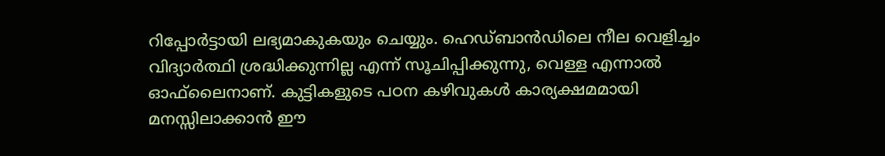റിപ്പോർട്ടായി ലഭ്യമാകുകയും ചെയ്യും. ഹെഡ്‌ബാൻഡിലെ നീല വെളിച്ചം വിദ്യാർത്ഥി ശ്രദ്ധിക്കുന്നില്ല എന്ന് സൂചിപ്പിക്കുന്നു, വെള്ള എന്നാൽ ഓഫ്‌ലൈനാണ്. കുട്ടികളുടെ പഠന കഴിവുകൾ കാര്യക്ഷമമായി മനസ്സിലാക്കാൻ ഈ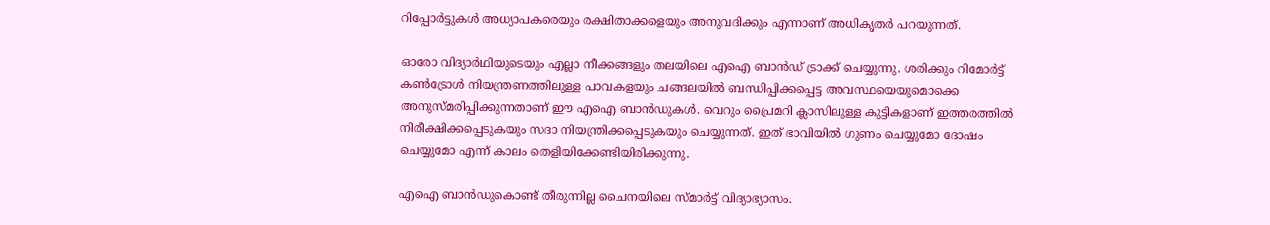റിപ്പോർട്ടുകൾ അധ്യാപകരെയും രക്ഷിതാക്കളെയും അനുവദിക്കും എന്നാണ് അ‌ധികൃതർ പറയുന്നത്.

ഓരോ വിദ്യാർഥിയുടെയും എല്ലാ നീക്കങ്ങളും തലയിലെ എഐ ബാൻഡ് ട്രാക്ക് ചെയ്യുന്നു. ശരിക്കും റിമോർട്ട് കൺട്രോൾ നിയന്ത്രണത്തിലുള്ള പാവകളയും ചങ്ങലയിൽ ബന്ധിപ്പിക്കപ്പെട്ട അ‌വസ്ഥയെയുമൊക്കെ അ‌നുസ്മരിപ്പിക്കുന്നതാണ് ഈ എഐ ബാൻഡുകൾ. വെറും പ്രൈമറി ക്ലാസിലുള്ള കുട്ടികളാണ് ഇത്തരത്തിൽ നിരീക്ഷിക്കപ്പെടുകയും സദാ നിയന്ത്രിക്കപ്പെടുകയും ചെയ്യുന്നത്. ഇത് ഭാവിയിൽ ഗുണം ചെയ്യുമോ ദോഷം ചെയ്യുമോ എന്ന് കാലം തെളിയിക്കേണ്ടിയിരിക്കുന്നു.

എഐ ബാൻഡുകൊണ്ട് തീരുന്നില്ല ചൈനയിലെ സ്മാർട്ട് വിദ്യാഭ്യാസം.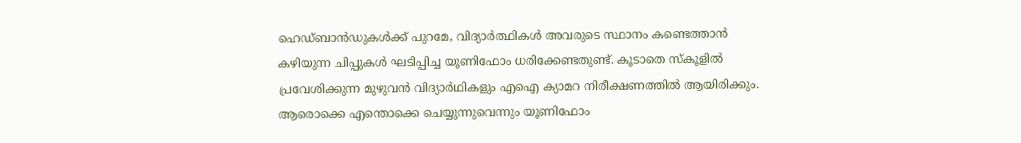ഹെഡ്‌ബാൻഡുകൾക്ക് പുറമേ, വിദ്യാർത്ഥികൾ അവരുടെ സ്ഥാനം കണ്ടെത്താൻ കഴിയുന്ന ചിപ്പുകൾ ഘടിപ്പിച്ച യൂണിഫോം ധരിക്കേണ്ടതുണ്ട്. കൂടാതെ സ്കൂളിൽ പ്രവേശിക്കുന്ന മുഴുവൻ വിദ്യാർഥികളും എഐ ക്യാമറ നിരീക്ഷണത്തിൽ ആയിരിക്കും. ആരൊക്കെ എന്തൊക്കെ ചെയ്യുന്നുവെന്നും യൂണിഫോം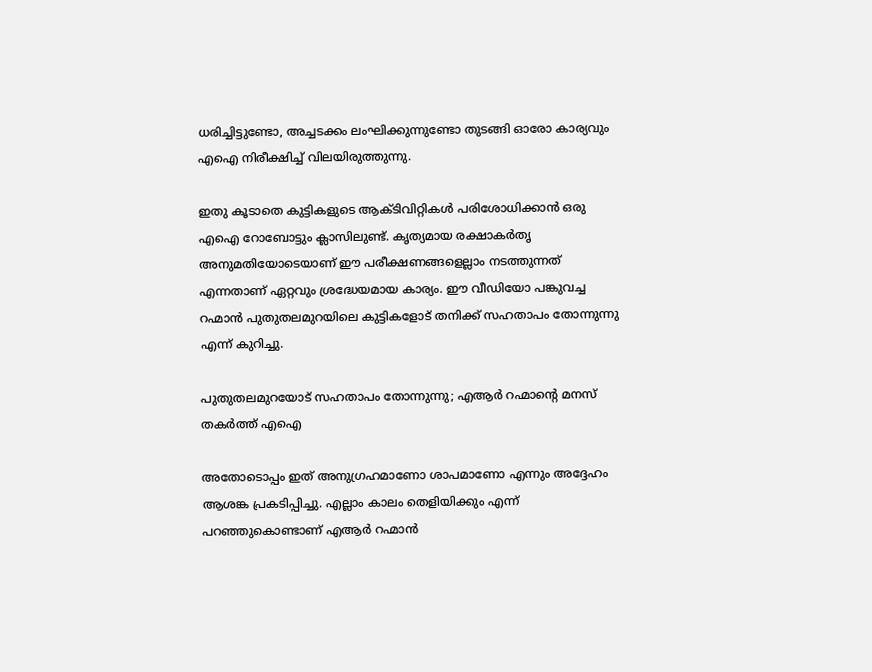ധരിച്ചിട്ടുണ്ടോ, അ‌ച്ചടക്കം ലംഘിക്കുന്നുണ്ടോ തുടങ്ങി ഓരോ കാര്യവും എഐ നിരീക്ഷിച്ച് വിലയിരുത്തുന്നു.

ഇതു കൂടാതെ കുട്ടികളുടെ ആക്ടിവിറ്റികൾ പരിശോധിക്കാൻ ഒരു എഐ റോബോട്ടും ക്ലാസിലുണ്ട്. കൃത്യമായ രക്ഷാകർതൃ അനുമതിയോടെയാണ് ഈ പരീക്ഷണങ്ങളെല്ലാം നടത്തുന്നത് എന്നതാണ് ഏറ്റവും ശ്രദ്ധേയമായ കാര്യം. ഈ വീഡിയോ പങ്കുവച്ച റഹ്മാൻ പുതുതലമുറയിലെ കുട്ടികളോട് തനിക്ക് സഹതാപം തോന്നുന്നു എന്ന് കുറിച്ചു.

പുതുതലമുറയോട് സഹതാപം തോന്നുന്നു; എആർ റഹ്മാന്റെ മനസ് തകർത്ത് എഐ

അ‌തോടൊപ്പം ഇത് അ‌നുഗ്രഹമാണോ ശാപമാണോ എന്നും അ‌ദ്ദേഹം ആശങ്ക പ്രകടിപ്പിച്ചു. എല്ലാം കാലം തെളിയിക്കും എന്ന് പറഞ്ഞുകൊണ്ടാണ് എആർ റഹ്മാൻ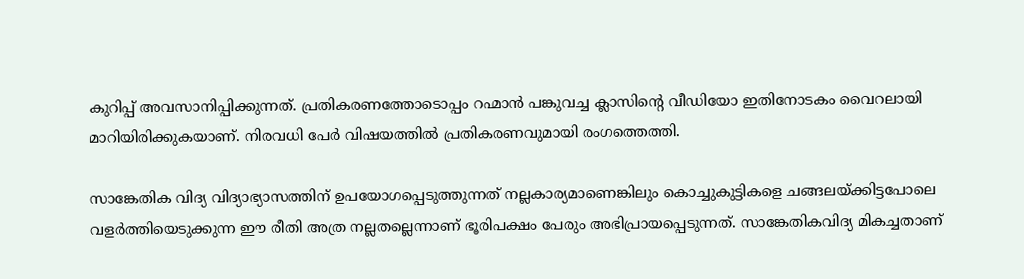കുറിപ്പ് അ‌വസാനിപ്പിക്കുന്നത്. പ്രതികരണത്തോടൊപ്പം റഹ്മാൻ പങ്കുവച്ച ക്ലാസിന്റെ വീഡിയോ ഇതിനോടകം വൈറലായി മാറിയിരിക്കുകയാണ്. നിരവധി പേർ വിഷയത്തിൽ പ്രതികരണവുമായി രംഗത്തെത്തി.

സാങ്കേതിക വിദ്യ വിദ്യാഭ്യാസത്തിന് ഉപയോഗപ്പെടുത്തുന്നത് നല്ലകാര്യമാണെങ്കിലും കൊച്ചുകുട്ടികളെ ചങ്ങലയ്ക്കിട്ടപോലെ വളർത്തിയെടുക്കുന്ന ഈ രീതി അ‌ത്ര നല്ലതല്ലെന്നാണ് ഭൂരിപക്ഷം പേരും അ‌ഭിപ്രായപ്പെടുന്നത്. സാങ്കേതികവിദ്യ മികച്ചതാണ്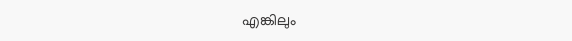എങ്കിലും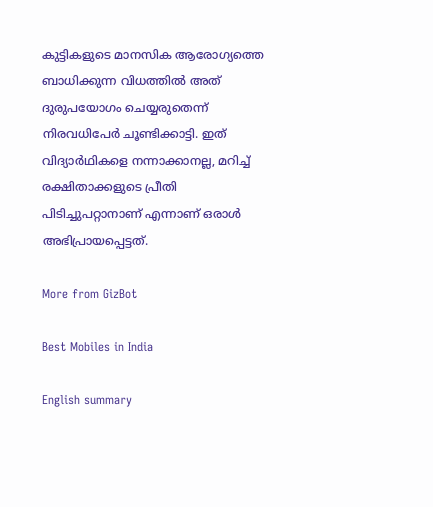കുട്ടികളുടെ മാനസിക ആരോഗ്യത്തെ ബാധിക്കുന്ന വിധത്തിൽ അ‌ത് ദുരുപയോഗം ചെയ്യരുതെന്ന് നിരവധിപേർ ചൂണ്ടിക്കാട്ടി. ഇത് വിദ്യാർഥികളെ നന്നാക്കാനല്ല, മറിച്ച് രക്ഷിതാക്കളുടെ പ്രീതി പിടിച്ചുപറ്റാനാണ് എന്നാണ് ഒരാൾ അ‌ഭിപ്രായപ്പെട്ടത്.

More from GizBot

Best Mobiles in India

English summary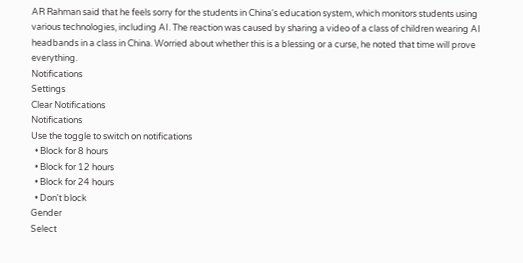AR Rahman said that he feels sorry for the students in China's education system, which monitors students using various technologies, including AI. The reaction was caused by sharing a video of a class of children wearing AI headbands in a class in China. Worried about whether this is a blessing or a curse, he noted that time will prove everything.
Notifications
Settings
Clear Notifications
Notifications
Use the toggle to switch on notifications
  • Block for 8 hours
  • Block for 12 hours
  • Block for 24 hours
  • Don't block
Gender
Select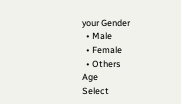your Gender
  • Male
  • Female
  • Others
Age
Select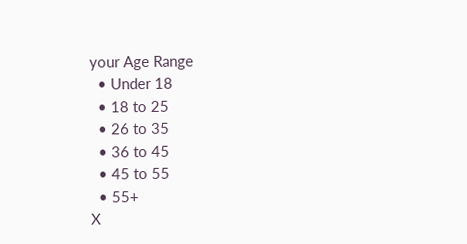your Age Range
  • Under 18
  • 18 to 25
  • 26 to 35
  • 36 to 45
  • 45 to 55
  • 55+
X